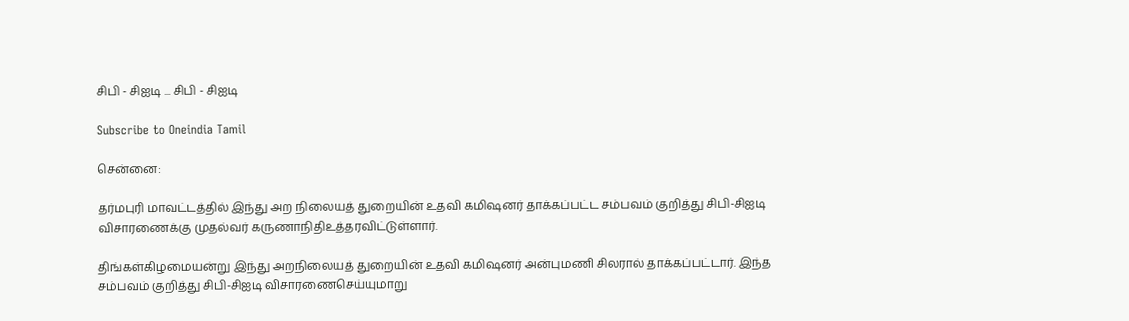சிபி - சிஐடி ... சிபி - சிஐடி

Subscribe to Oneindia Tamil

சென்னை:

தர்மபுரி மாவட்டத்தில் இந்து அற நிலையத் துறையின் உதவி கமிஷனர் தாக்கப்பட்ட சம்பவம் குறித்து சிபி-சிஐடி விசாரணைக்கு முதல்வர் கருணாநிதிஉத்தரவிட்டுள்ளார்.

திங்கள்கிழமையன்று இந்து அறநிலையத் துறையின் உதவி கமிஷனர் அன்புமணி சிலரால் தாக்கப்பட்டார். இந்த சம்பவம் குறித்து சிபி-சிஐடி விசாரணைசெய்யுமாறு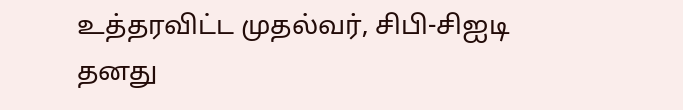உத்தரவிட்ட முதல்வர், சிபி-சிஐடி தனது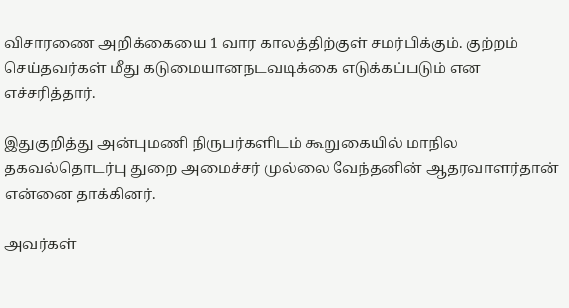விசாரணை அறிக்கையை 1 வார காலத்திற்குள் சமர்பிக்கும். குற்றம் செய்தவர்கள் மீது கடுமையானநடவடிக்கை எடுக்கப்படும் என எச்சரித்தார்.

இதுகுறித்து அன்புமணி நிருபர்களிடம் கூறுகையில் மாநில தகவல்தொடர்பு துறை அமைச்சர் முல்லை வேந்தனின் ஆதரவாளர்தான் என்னை தாக்கினர்.

அவர்கள்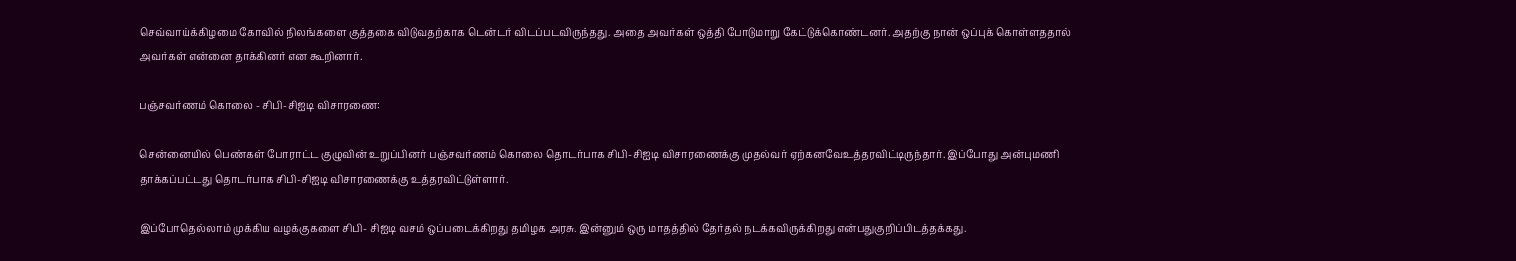செவ்வாய்க்கிழமை கோவில் நிலங்களை குத்தகை விடுவதற்காக டென்டர் விடப்படவிருந்தது. அதை அவர்கள் ஒத்தி போடுமாறு கேட்டுக்கொண்டனர். அதற்கு நான் ஒப்புக் கொள்ளததால் அவர்கள் என்னை தாக்கினர் என கூறினார்.

பஞ்சவர்ணம் கொலை - சிபி-சிஐடி விசாரணை:

சென்னையில் பெண்கள் போராட்ட குழுவின் உறுப்பினர் பஞ்சவர்ணம் கொலை தொடர்பாக சிபி-சிஐடி விசாரணைக்கு முதல்வர் ஏற்கனவேஉத்தரவிட்டிருந்தார். இப்போது அன்புமணி தாக்கப்பட்டது தொடர்பாக சிபி-சிஐடி விசாரணைக்கு உத்தரவிட்டுள்ளார்.

இப்போதெல்லாம் முக்கிய வழக்குகளை சிபி- சிஐடி வசம் ஒப்படைக்கிறது தமிழக அரசு. இன்னும் ஒரு மாதத்தில் தேர்தல் நடக்கவிருக்கிறது என்பதுகுறிப்பிடத்தக்கது.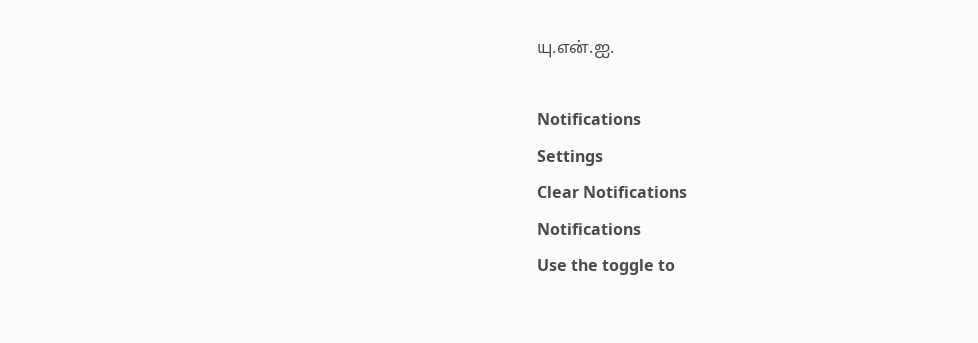யு.என்.ஐ.

Notifications
Settings
Clear Notifications
Notifications
Use the toggle to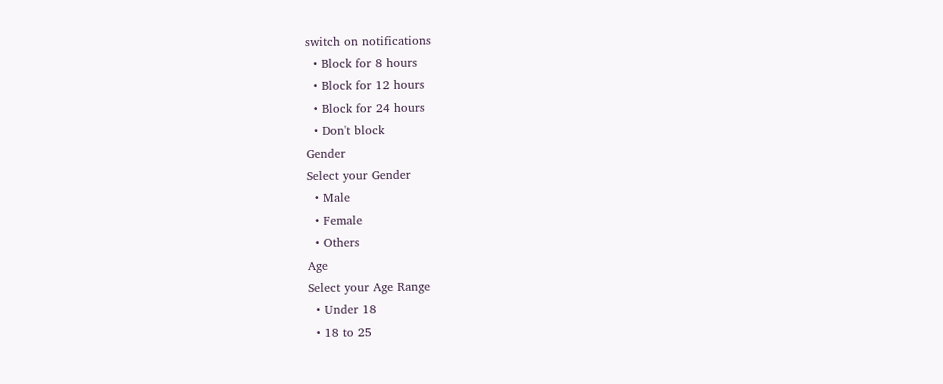switch on notifications
  • Block for 8 hours
  • Block for 12 hours
  • Block for 24 hours
  • Don't block
Gender
Select your Gender
  • Male
  • Female
  • Others
Age
Select your Age Range
  • Under 18
  • 18 to 25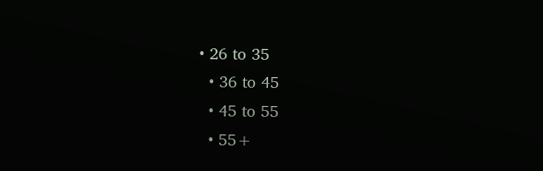• 26 to 35
  • 36 to 45
  • 45 to 55
  • 55+